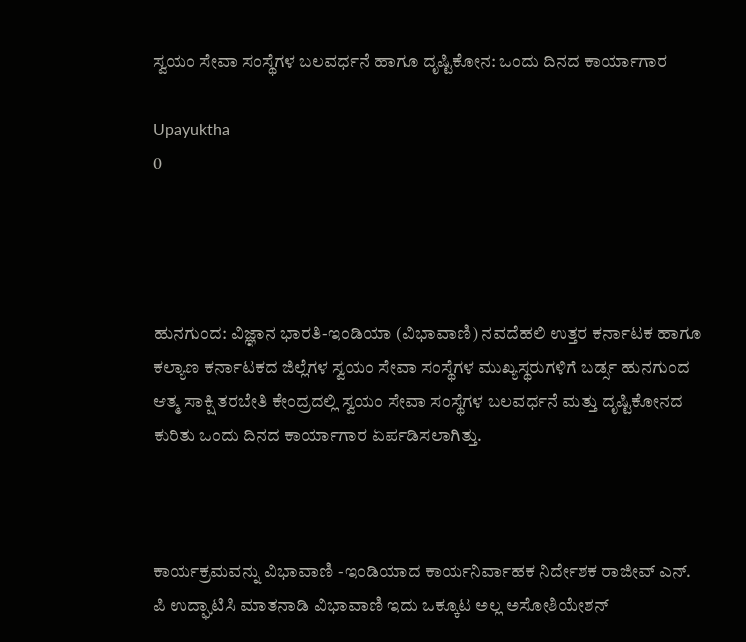ಸ್ವಯಂ ಸೇವಾ ಸಂಸ್ಥೆಗಳ ಬಲವರ್ಧನೆ ಹಾಗೂ ದೃಷ್ಟಿಕೋನ: ಒಂದು ದಿನದ ಕಾರ್ಯಾಗಾರ

Upayuktha
0




ಹುನಗುಂದ: ವಿಜ್ಞಾನ ಭಾರತಿ-ಇಂಡಿಯಾ (ವಿಭಾವಾಣಿ) ನವದೆಹಲಿ ಉತ್ತರ ಕರ್ನಾಟಕ ಹಾಗೂ ಕಲ್ಯಾಣ ಕರ್ನಾಟಕದ ಜಿಲ್ಲೆಗಳ ಸ್ವಯಂ ಸೇವಾ ಸಂಸ್ಥೆಗಳ ಮುಖ್ಯಸ್ಥರುಗಳಿಗೆ ಬರ್ಡ್ಸ ಹುನಗುಂದ ಆತ್ಮ ಸಾಕ್ಷಿ ತರಬೇತಿ ಕೇಂದ್ರದಲ್ಲಿ ಸ್ವಯಂ ಸೇವಾ ಸಂಸ್ಥೆಗಳ ಬಲವರ್ಧನೆ ಮತ್ತು ದೃಷ್ಟಿಕೋನದ ಕುರಿತು ಒಂದು ದಿನದ ಕಾರ್ಯಾಗಾರ ಏರ್ಪಡಿಸಲಾಗಿತ್ತು.



ಕಾರ್ಯಕ್ರಮವನ್ನು ವಿಭಾವಾಣಿ -ಇಂಡಿಯಾದ ಕಾರ್ಯನಿರ್ವಾಹಕ ನಿರ್ದೇಶಕ ರಾಜೀವ್ ಎನ್. ಪಿ ಉದ್ಘಾಟಿಸಿ ಮಾತನಾಡಿ ವಿಭಾವಾಣಿ ಇದು ಒಕ್ಕೂಟ ಅಲ್ಲ ಅಸೋಶಿಯೇಶನ್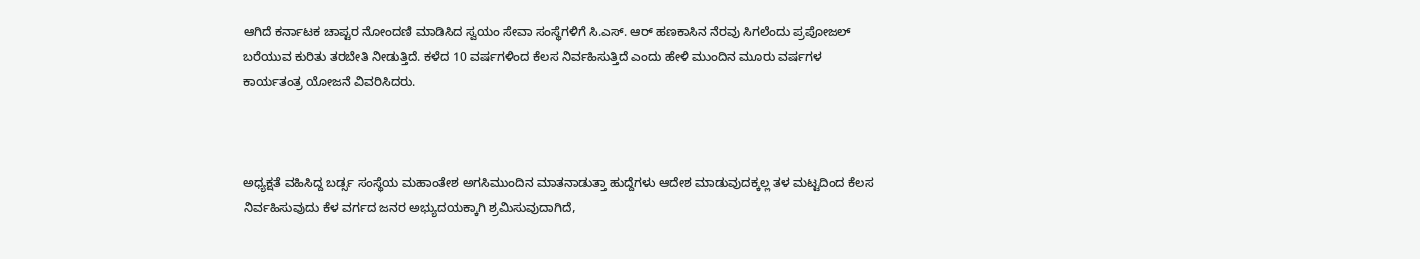ಆಗಿದೆ ಕರ್ನಾಟಕ ಚಾಪ್ಟರ ನೋಂದಣಿ ಮಾಡಿಸಿದ ಸ್ವಯಂ ಸೇವಾ ಸಂಸ್ಥೆಗಳಿಗೆ ಸಿ.ಎಸ್. ಆರ್ ಹಣಕಾಸಿನ ನೆರವು ಸಿಗಲೆಂದು ಪ್ರಪೋಜಲ್ ಬರೆಯುವ ಕುರಿತು ತರಬೇತಿ ನೀಡುತ್ತಿದೆ. ಕಳೆದ 10 ವರ್ಷಗಳಿಂದ ಕೆಲಸ ನಿರ್ವಹಿಸುತ್ತಿದೆ ಎಂದು ಹೇಳಿ ಮುಂದಿನ ಮೂರು ವರ್ಷಗಳ ಕಾರ್ಯತಂತ್ರ ಯೋಜನೆ ವಿವರಿಸಿದರು.



ಅಧ್ಯಕ್ಷತೆ ವಹಿಸಿದ್ದ ಬರ್ಡ್ಸ ಸಂಸ್ಥೆಯ ಮಹಾಂತೇಶ ಅಗಸಿಮುಂದಿನ ಮಾತನಾಡುತ್ತಾ ಹುದ್ದೆಗಳು ಆದೇಶ ಮಾಡುವುದಕ್ಕಲ್ಲ ತಳ ಮಟ್ಟದಿಂದ ಕೆಲಸ ನಿರ್ವಹಿಸುವುದು ಕೆಳ ವರ್ಗದ ಜನರ ಅಭ್ಯುದಯಕ್ಕಾಗಿ ಶ್ರಮಿಸುವುದಾಗಿದೆ,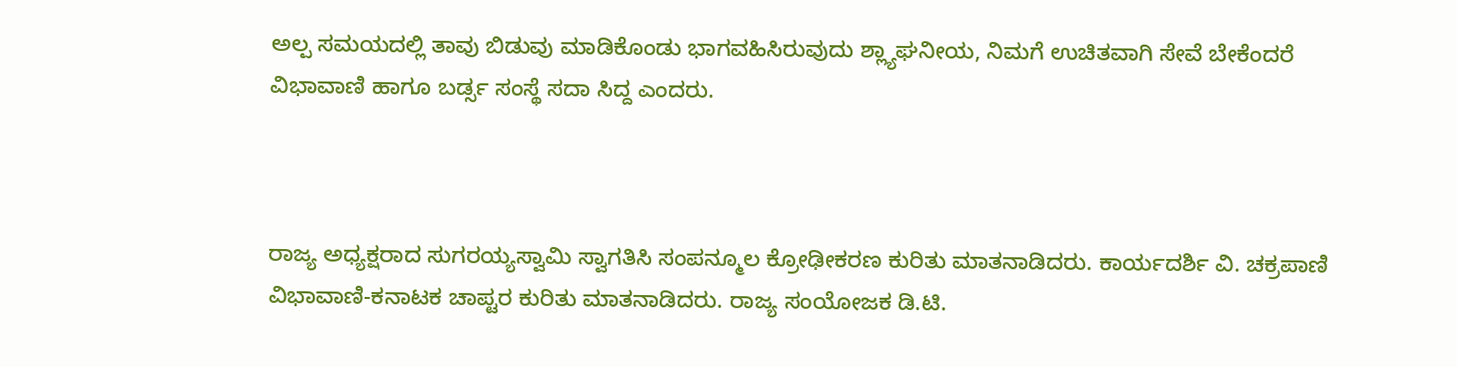ಅಲ್ಪ ಸಮಯದಲ್ಲಿ ತಾವು ಬಿಡುವು ಮಾಡಿಕೊಂಡು ಭಾಗವಹಿಸಿರುವುದು ಶ್ಲ್ಯಾಘನೀಯ, ನಿಮಗೆ ಉಚಿತವಾಗಿ ಸೇವೆ ಬೇಕೆಂದರೆ ವಿಭಾವಾಣಿ ಹಾಗೂ ಬರ್ಡ್ಸ ಸಂಸ್ಥೆ ಸದಾ ಸಿದ್ದ ಎಂದರು.



ರಾಜ್ಯ ಅಧ್ಯಕ್ಷರಾದ ಸುಗರಯ್ಯಸ್ವಾಮಿ ಸ್ವಾಗತಿಸಿ ಸಂಪನ್ಮೂಲ ಕ್ರೋಢೀಕರಣ ಕುರಿತು ಮಾತನಾಡಿದರು. ಕಾರ್ಯದರ್ಶಿ ವಿ. ಚಕ್ರಪಾಣಿ ವಿಭಾವಾಣಿ-ಕನಾಟಕ ಚಾಪ್ಟರ ಕುರಿತು ಮಾತನಾಡಿದರು. ರಾಜ್ಯ ಸಂಯೋಜಕ ಡಿ.ಟಿ.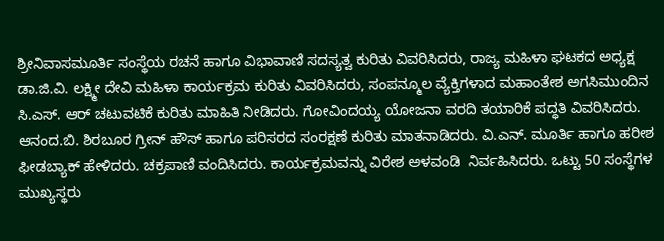ಶ್ರೀನಿವಾಸಮೂರ್ತಿ ಸಂಸ್ಥೆಯ ರಚನೆ ಹಾಗೂ ವಿಭಾವಾಣಿ ಸದಸ್ಯತ್ವ ಕುರಿತು ವಿವರಿಸಿದರು, ರಾಜ್ಯ ಮಹಿಳಾ ಘಟಕದ ಅಧ್ಯಕ್ಷ ಡಾ.ಜಿ.ವಿ. ಲಕ್ಷ್ಮೀ ದೇವಿ ಮಹಿಳಾ ಕಾರ್ಯಕ್ರಮ ಕುರಿತು ವಿವರಿಸಿದರು, ಸಂಪನ್ಮೂಲ ವ್ಯೆಕ್ತಿಗಳಾದ ಮಹಾಂತೇಶ ಅಗಸಿಮುಂದಿನ ಸಿ.ಎಸ್. ಆರ್ ಚಟುವಟಿಕೆ ಕುರಿತು ಮಾಹಿತಿ ನೀಡಿದರು. ಗೋವಿಂದಯ್ಯ ಯೋಜನಾ ವರದಿ ತಯಾರಿಕೆ ಪದ್ಧತಿ ವಿವರಿಸಿದರು. ಆನಂದ.ಬಿ. ಶಿರಬೂರ ಗ್ರೀನ್ ಹೌಸ್ ಹಾಗೂ ಪರಿಸರದ ಸಂರಕ್ಷಣೆ ಕುರಿತು ಮಾತನಾಡಿದರು. ವಿ.ಎನ್. ಮೂರ್ತಿ ಹಾಗೂ ಹರೀಶ ಫೀಡಬ್ಯಾಕ್ ಹೇಳಿದರು. ಚಕ್ರಪಾಣಿ ವಂದಿಸಿದರು. ಕಾರ್ಯಕ್ರಮವನ್ನು ವಿರೇಶ ಅಳವಂಡಿ  ನಿರ್ವಹಿಸಿದರು. ಒಟ್ಟು 50 ಸಂಸ್ಥೆಗಳ ಮುಖ್ಯಸ್ಥರು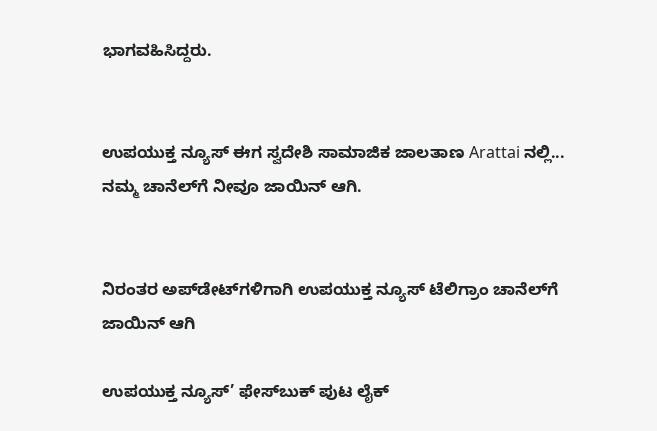ಭಾಗವಹಿಸಿದ್ದರು.


ಉಪಯುಕ್ತ ನ್ಯೂಸ್ ಈಗ ಸ್ವದೇಶಿ ಸಾಮಾಜಿಕ ಜಾಲತಾಣ Arattai ನಲ್ಲಿ... ನಮ್ಮ ಚಾನೆಲ್‌ಗೆ ನೀವೂ ಜಾಯಿನ್ ಆಗಿ.


ನಿರಂತರ ಅಪ್‌ಡೇಟ್‌ಗಳಿಗಾಗಿ ಉಪಯುಕ್ತ ನ್ಯೂಸ್‌ ಟೆಲಿಗ್ರಾಂ ಚಾನೆಲ್‌ಗೆ ಜಾಯಿನ್‌ ಆಗಿ

ಉಪಯುಕ್ತ ನ್ಯೂಸ್‌’ ಫೇಸ್‌ಬುಕ್ ಪುಟ ಲೈಕ್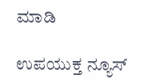ಮಾಡಿ

ಉಪಯುಕ್ತ ನ್ಯೂಸ್‌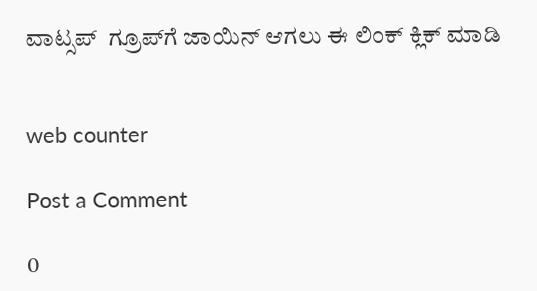ವಾಟ್ಸಪ್‌  ಗ್ರೂಪ್‌ಗೆ ಜಾಯಿನ್ ಆಗಲು ಈ ಲಿಂಕ್ ಕ್ಲಿಕ್ ಮಾಡಿ


web counter

Post a Comment

0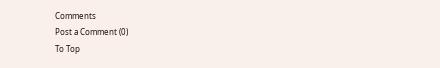Comments
Post a Comment (0)
To Top